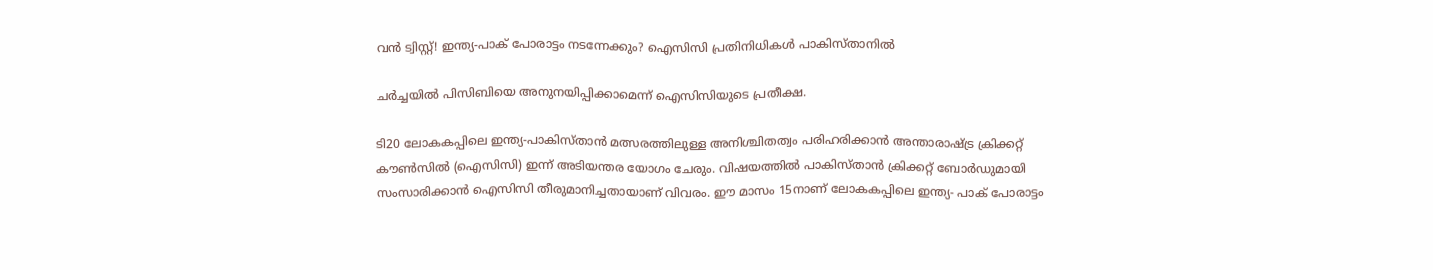വന്‍ ട്വിസ്റ്റ്! ഇന്ത്യ-പാക് പോരാട്ടം നടന്നേക്കും? ഐസിസി പ്രതിനിധികള്‍ പാകിസ്താനില്‍

ചര്‍ച്ചയില്‍ പിസിബിയെ അനുനയിപ്പിക്കാമെന്ന് ഐസിസിയുടെ പ്രതീക്ഷ.

ടി20 ലോകകപ്പിലെ ഇന്ത്യ-പാകിസ്താൻ മത്സരത്തിലുള്ള അനിശ്ചിതത്വം പരിഹരിക്കാൻ അന്താരാഷ്ട്ര ക്രിക്കറ്റ് കൗൺസിൽ (ഐസിസി) ഇന്ന് അടിയന്തര യോഗം ചേരും. വിഷയത്തില്‍ പാകിസ്താന്‍ ക്രിക്കറ്റ് ബോര്‍ഡുമായി സംസാരിക്കാന്‍ ഐസിസി തീരുമാനിച്ചതായാണ് വിവരം. ഈ മാസം 15നാണ് ലോകകപ്പിലെ ഇന്ത്യ- പാക് പോരാട്ടം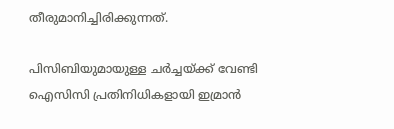തീരുമാനിച്ചിരിക്കുന്നത്.

പിസിബിയുമായുള്ള ചർച്ചയ്ക്ക് വേണ്ടി ഐസിസി പ്രതിനിധികളായി ഇമ്രാന്‍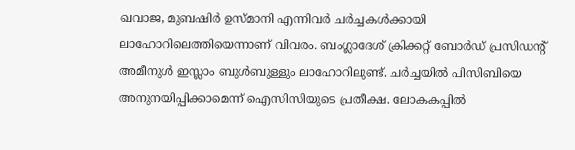ഖവാജ, മുബഷിര്‍ ഉസ്മാനി എന്നിവര്‍ ചര്‍ച്ചകള്‍ക്കായി ലാഹോറിലെത്തിയെന്നാണ് വിവരം. ബംഗ്ലാദേശ് ക്രിക്കറ്റ്‌ ബോർഡ് പ്രസിഡന്‍റ് അമീനുള്‍ ഇസ്ലാം ബുള്‍ബുള്ളും ലാഹോറിലുണ്ട്. ചര്‍ച്ചയില്‍ പിസിബിയെ അനുനയിപ്പിക്കാമെന്ന് ഐസിസിയുടെ പ്രതീക്ഷ. ലോകകപ്പില്‍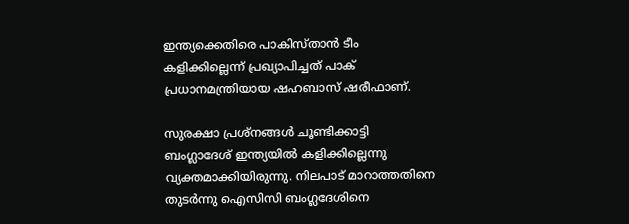ഇന്ത്യക്കെതിരെ പാകിസ്താന്‍ ടീം കളിക്കില്ലെന്ന് പ്രഖ്യാപിച്ചത് പാക് പ്രധാനമന്ത്രിയായ ഷഹബാസ് ഷരീഫാണ്.

സുരക്ഷാ പ്രശ്‌നങ്ങള്‍ ചൂണ്ടിക്കാട്ടി ബംഗ്ലാദേശ് ഇന്ത്യയില്‍ കളിക്കില്ലെന്നു വ്യക്തമാക്കിയിരുന്നു. നിലപാട് മാറാത്തതിനെ തുടര്‍ന്നു ഐസിസി ബംഗ്ലദേശിനെ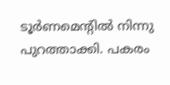ടൂര്‍ണമെന്റില്‍ നിന്നു പുറത്താക്കി. പകരം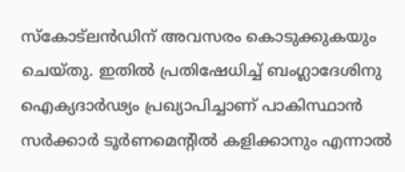സ്‌കോട്‌ലന്‍ഡിന് അവസരം കൊടുക്കുകയും ചെയ്തു. ഇതില്‍ പ്രതിഷേധിച്ച് ബംഗ്ലാദേശിനു ഐക്യദാര്‍ഢ്യം പ്രഖ്യാപിച്ചാണ് പാകിസ്ഥാന്‍ സര്‍ക്കാര്‍ ടൂര്‍ണമെന്റില്‍ കളിക്കാനും എന്നാല്‍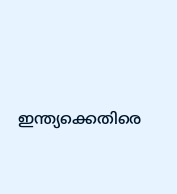ഇന്ത്യക്കെതിരെ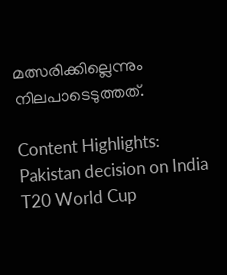മത്സരിക്കില്ലെന്നും നിലപാടെടുത്തത്.

Content Highlights: Pakistan decision on India T20 World Cup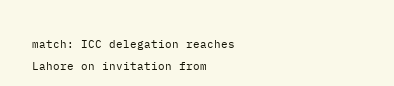match: ICC delegation reaches Lahore on invitation from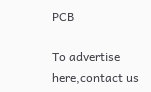PCB

To advertise here,contact us